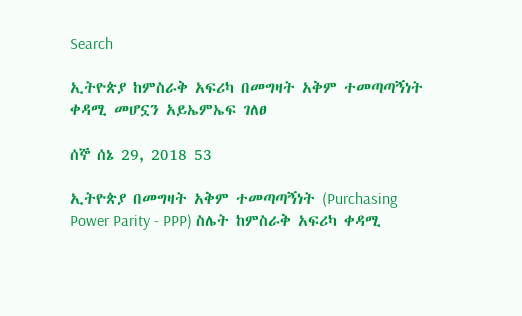Search

ኢትዮጵያ ከምስራቅ አፍሪካ በመግዛት አቅም ተመጣጣኝነት ቀዳሚ መሆኗን አይኤምኤፍ ገለፀ

ሰኞ ሰኔ 29, 2018 53

ኢትዮጵያ በመግዛት አቅም ተመጣጣኝነት (Purchasing Power Parity - PPP) ስሌት ከምስራቅ አፍሪካ ቀዳሚ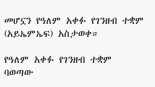መሆኗን የዓለም አቀፉ የገንዘብ ተቋም (አይኤምኤፍ) አስታወቀ።

የዓለም አቀፉ የገንዘብ ተቋም ባወጣው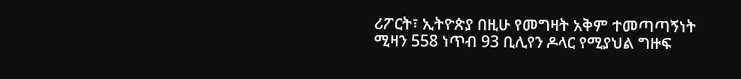ሪፖርት፣ ኢትዮጵያ በዚሁ የመግዛት አቅም ተመጣጣኝነት ሚዛን 558 ነጥብ 93 ቢሊየን ዶላር የሚያህል ግዙፍ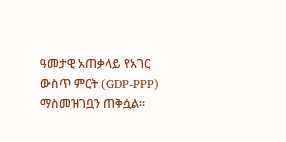ዓመታዊ አጠቃላይ የአገር ውስጥ ምርት (GDP-PPP) ማስመዝገቧን ጠቅሷል፡፡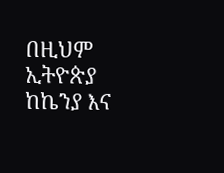በዚህም ኢትዮጵያ ከኬንያ እና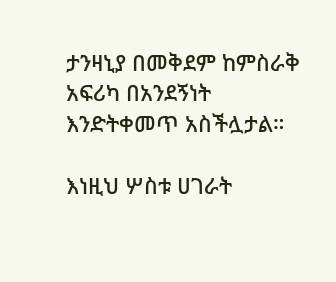ታንዛኒያ በመቅደም ከምስራቅ አፍሪካ በአንደኝነት እንድትቀመጥ አስችሏታል።

እነዚህ ሦስቱ ሀገራት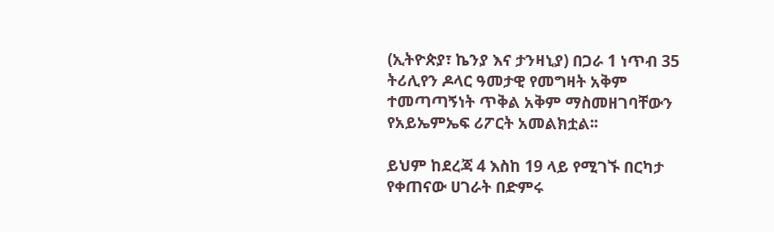(ኢትዮጵያ፣ ኬንያ እና ታንዛኒያ) በጋራ 1 ነጥብ 35 ትሪሊየን ዶላር ዓመታዊ የመግዛት አቅም ተመጣጣኝነት ጥቅል አቅም ማስመዘገባቸውን የአይኤምኤፍ ሪፖርት አመልክቷል፡፡

ይህም ከደረጃ 4 እስከ 19 ላይ የሚገኙ በርካታ የቀጠናው ሀገራት በድምሩ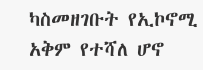ካስመዘገቡት የኢኮኖሚ አቅም የተሻለ ሆኖ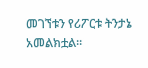መገኘቱን የሪፖርቱ ትንታኔ አመልክቷል።